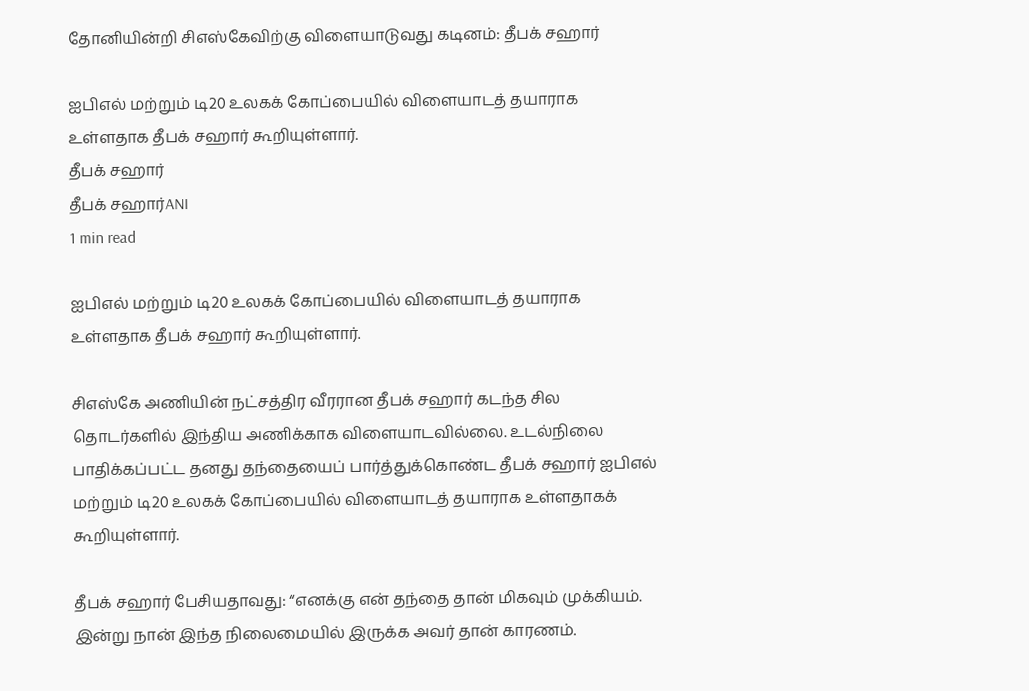தோனியின்றி சிஎஸ்கேவிற்கு விளையாடுவது கடினம்: தீபக் சஹார்

ஐபிஎல் மற்றும் டி20 உலகக் கோப்பையில் விளையாடத் தயாராக உள்ளதாக தீபக் சஹார் கூறியுள்ளார்.
தீபக் சஹார்
தீபக் சஹார்ANI
1 min read

ஐபிஎல் மற்றும் டி20 உலகக் கோப்பையில் விளையாடத் தயாராக உள்ளதாக தீபக் சஹார் கூறியுள்ளார்.

சிஎஸ்கே அணியின் நட்சத்திர வீரரான தீபக் சஹார் கடந்த சில தொடர்களில் இந்திய அணிக்காக விளையாடவில்லை. உடல்நிலை பாதிக்கப்பட்ட தனது தந்தையைப் பார்த்துக்கொண்ட தீபக் சஹார் ஐபிஎல் மற்றும் டி20 உலகக் கோப்பையில் விளையாடத் தயாராக உள்ளதாகக் கூறியுள்ளார்.

தீபக் சஹார் பேசியதாவது: “எனக்கு என் தந்தை தான் மிகவும் முக்கியம். இன்று நான் இந்த நிலைமையில் இருக்க அவர் தான் காரணம்.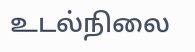உடல்நிலை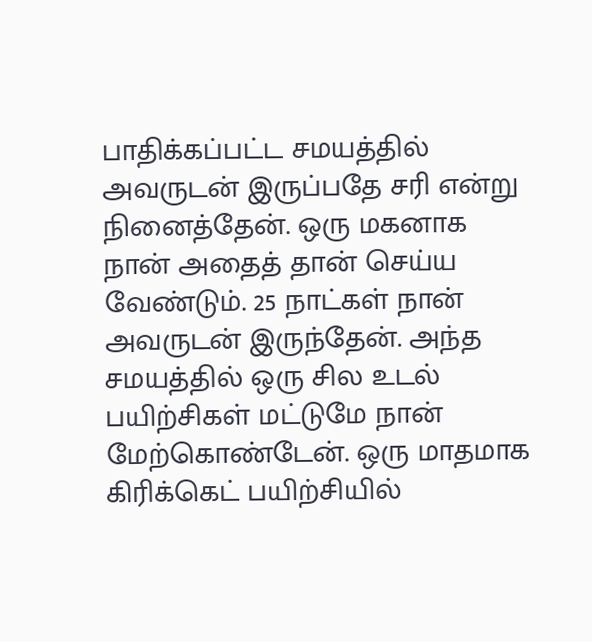பாதிக்கப்பட்ட சமயத்தில் அவருடன் இருப்பதே சரி என்று நினைத்தேன். ஒரு மகனாக நான் அதைத் தான் செய்ய வேண்டும். 25 நாட்கள் நான் அவருடன் இருந்தேன். அந்த சமயத்தில் ஒரு சில உடல் பயிற்சிகள் மட்டுமே நான் மேற்கொண்டேன். ஒரு மாதமாக கிரிக்கெட் பயிற்சியில்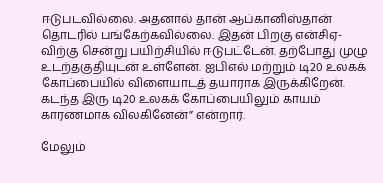ஈடுபடவில்லை. அதனால் தான் ஆப்கானிஸ்தான் தொடரில் பங்கேற்கவில்லை. இதன் பிறகு என்சிஏ-விற்கு சென்று பயிற்சியில் ஈடுபட்டேன். தற்போது முழு உடற்தகுதியுடன் உள்ளேன். ஐபிஎல் மற்றும் டி20 உலகக் கோப்பையில் விளையாடத் தயாராக இருக்கிறேன். கடந்த இரு டி20 உலகக் கோப்பையிலும் காயம் காரணமாக விலகினேன்” என்றார்.

மேலும்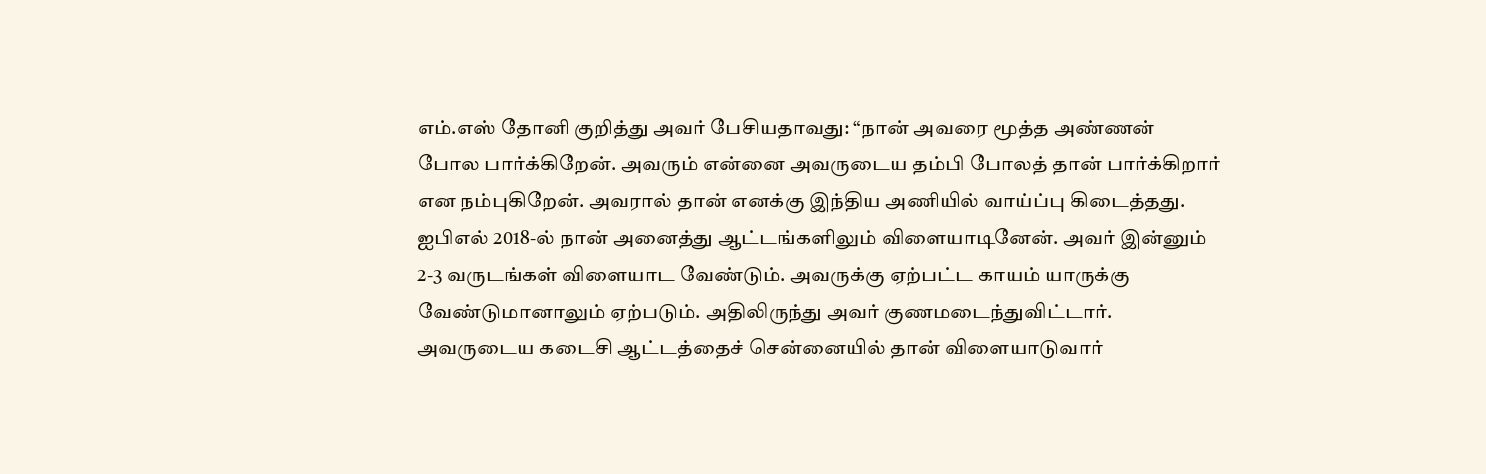எம்.எஸ் தோனி குறித்து அவர் பேசியதாவது: “நான் அவரை மூத்த அண்ணன் போல பார்க்கிறேன். அவரும் என்னை அவருடைய தம்பி போலத் தான் பார்க்கிறார் என நம்புகிறேன். அவரால் தான் எனக்கு இந்திய அணியில் வாய்ப்பு கிடைத்தது. ஐபிஎல் 2018-ல் நான் அனைத்து ஆட்டங்களிலும் விளையாடினேன். அவர் இன்னும் 2-3 வருடங்கள் விளையாட வேண்டும். அவருக்கு ஏற்பட்ட காயம் யாருக்கு வேண்டுமானாலும் ஏற்படும். அதிலிருந்து அவர் குணமடைந்துவிட்டார். அவருடைய கடைசி ஆட்டத்தைச் சென்னையில் தான் விளையாடுவார்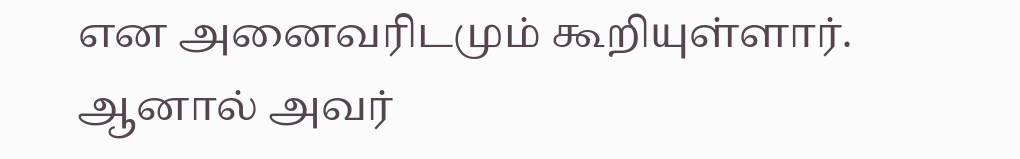என அனைவரிடமும் கூறியுள்ளார். ஆனால் அவர்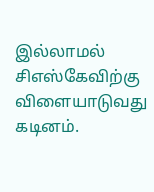இல்லாமல் சிஎஸ்கேவிற்கு விளையாடுவது கடினம்.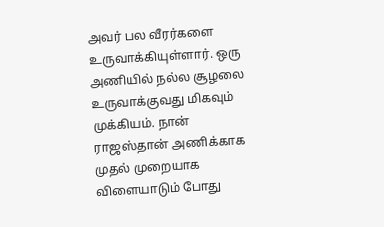அவர் பல வீரர்களை உருவாக்கியுள்ளார். ஒரு அணியில் நல்ல சூழலை உருவாக்குவது மிகவும் முக்கியம். நான் ராஜஸ்தான் அணிக்காக முதல் முறையாக விளையாடும் போது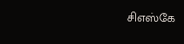சிஎஸ்கே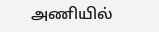அணியில்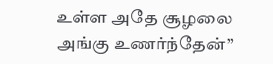உள்ள அதே சூழலை அங்கு உணர்ந்தேன்”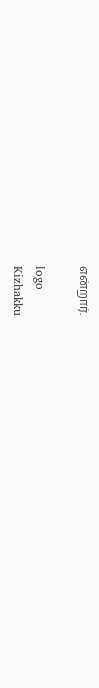என்றார்.

logo
Kizhakku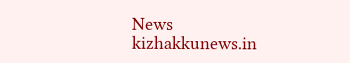News
kizhakkunews.in